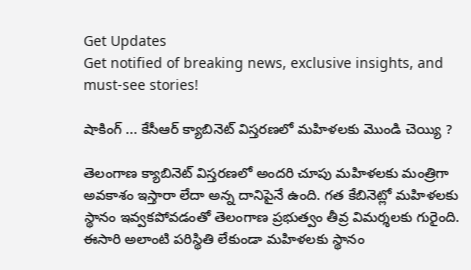Get Updates
Get notified of breaking news, exclusive insights, and must-see stories!

షాకింగ్ ... కేసీఆర్ క్యాబినెట్ విస్తరణలో మహిళలకు మొండి చెయ్యి ?

తెలంగాణ క్యాబినెట్ విస్తరణలో అందరి చూపు మహిళలకు మంత్రిగా అవకాశం ఇస్తారా లేదా అన్న దానిపైనే ఉంది. గత కేబినెట్లో మహిళలకు స్థానం ఇవ్వకపోవడంతో తెలంగాణ ప్రభుత్వం తీవ్ర విమర్శలకు గురైంది. ఈసారి అలాంటి పరిస్థితి లేకుండా మహిళలకు స్థానం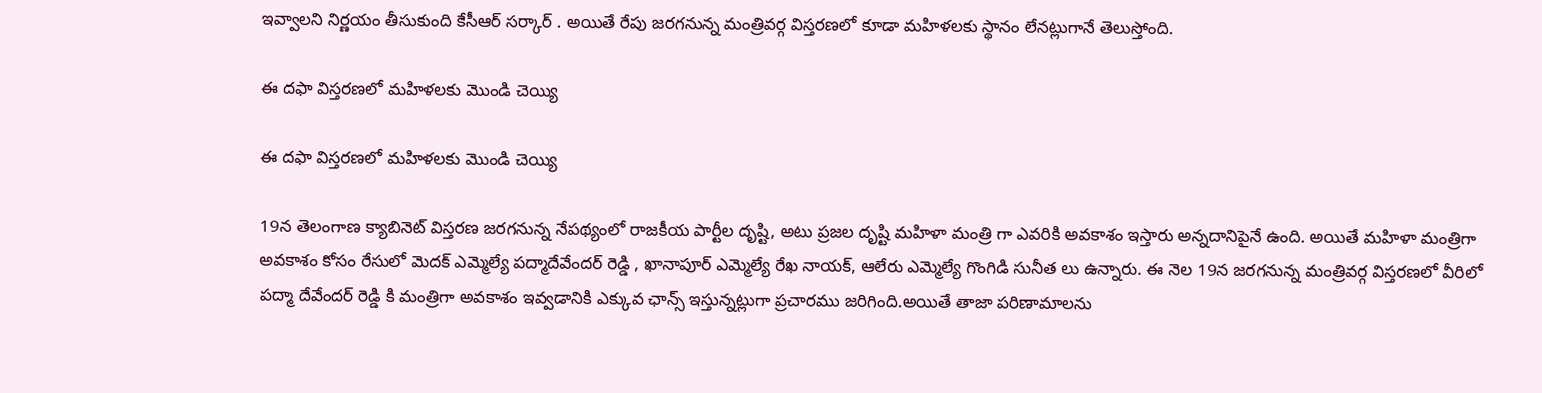ఇవ్వాలని నిర్ణయం తీసుకుంది కేసీఆర్ సర్కార్ . అయితే రేపు జరగనున్న మంత్రివర్గ విస్తరణలో కూడా మహిళలకు స్థానం లేనట్లుగానే తెలుస్తోంది.

ఈ దఫా విస్తరణలో మహిళలకు మొండి చెయ్యి

ఈ దఫా విస్తరణలో మహిళలకు మొండి చెయ్యి

19న తెలంగాణ క్యాబినెట్ విస్తరణ జరగనున్న నేపథ్యంలో రాజకీయ పార్టీల దృష్టి, అటు ప్రజల దృష్టి మహిళా మంత్రి గా ఎవరికి అవకాశం ఇస్తారు అన్నదానిపైనే ఉంది. అయితే మహిళా మంత్రిగా అవకాశం కోసం రేసులో మెదక్ ఎమ్మెల్యే పద్మాదేవేందర్ రెడ్డి , ఖానాపూర్ ఎమ్మెల్యే రేఖ నాయక్, ఆలేరు ఎమ్మెల్యే గొంగిడి సునీత లు ఉన్నారు. ఈ నెల 19న జరగనున్న మంత్రివర్గ విస్తరణలో వీరిలో పద్మా దేవేందర్ రెడ్డి కి మంత్రిగా అవకాశం ఇవ్వడానికి ఎక్కువ ఛాన్స్ ఇస్తున్నట్లుగా ప్రచారము జరిగింది.అయితే తాజా పరిణామాలను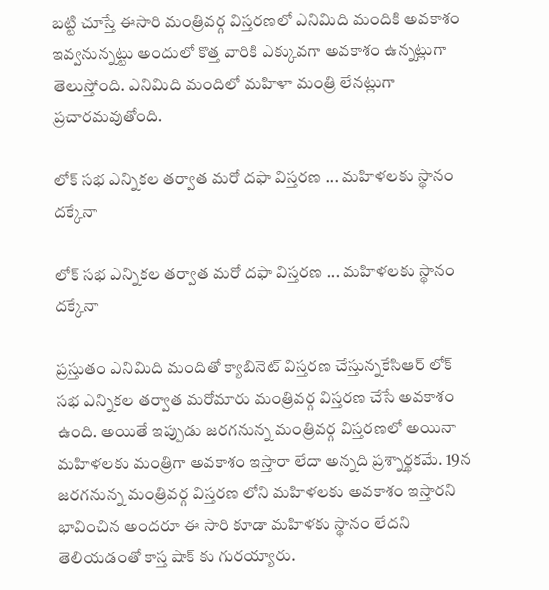బట్టి చూస్తే ఈసారి మంత్రివర్గ విస్తరణలో ఎనిమిది మందికి అవకాశం ఇవ్వనున్నట్టు అందులో కొత్త వారికి ఎక్కువగా అవకాశం ఉన్నట్లుగా తెలుస్తోంది. ఎనిమిది మందిలో మహిళా మంత్రి లేనట్లుగా ప్రచారమవుతోంది.

లోక్ సభ ఎన్నికల తర్వాత మరో దఫా విస్తరణ ... మహిళలకు స్థానం దక్కేనా

లోక్ సభ ఎన్నికల తర్వాత మరో దఫా విస్తరణ ... మహిళలకు స్థానం దక్కేనా

ప్రస్తుతం ఎనిమిది మందితో క్యాబినెట్ విస్తరణ చేస్తున్నకేసిఆర్ లోక్ సభ ఎన్నికల తర్వాత మరోమారు మంత్రివర్గ విస్తరణ చేసే అవకాశం ఉంది. అయితే ఇప్పుడు జరగనున్న మంత్రివర్గ విస్తరణలో అయినా మహిళలకు మంత్రిగా అవకాశం ఇస్తారా లేదా అన్నది ప్రశ్నార్థకమే. 19న జరగనున్న మంత్రివర్గ విస్తరణ లోని మహిళలకు అవకాశం ఇస్తారని భావించిన అందరూ ఈ సారి కూడా మహిళకు స్థానం లేదని తెలియడంతో కాస్త షాక్ కు గురయ్యారు.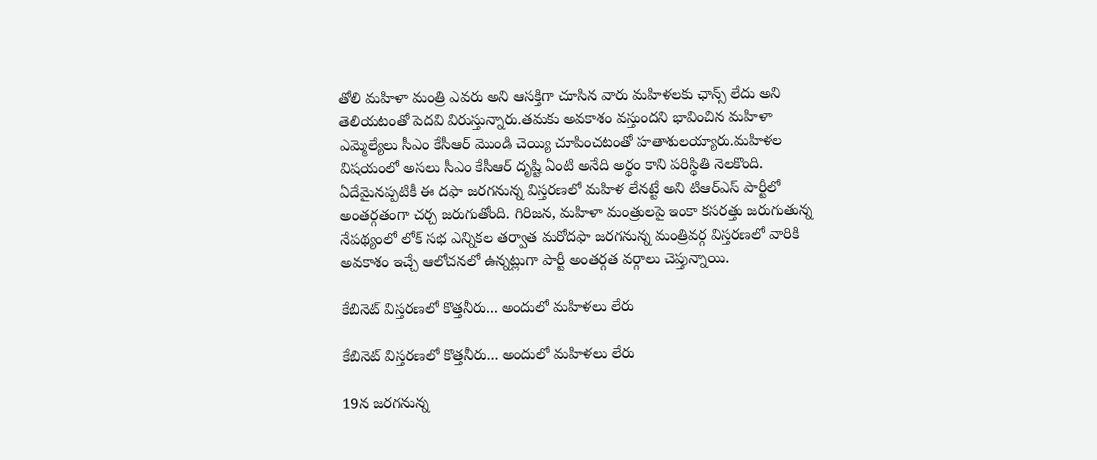తోలి మహిళా మంత్రి ఎవరు అని ఆసక్తిగా చూసిన వారు మహిళలకు ఛాన్స్ లేదు అని తెలియటంతో పెదవి విరుస్తున్నారు.తమకు అవకాశం వస్తుందని భావించిన మహిళా ఎమ్మెల్యేలు సీఎం కేసీఆర్ మొండి చెయ్యి చూపించటంతో హతాశులయ్యారు.మహిళల విషయంలో అసలు సీఎం కేసీఆర్ దృష్టి ఏంటి అనేది అర్థం కాని పరిస్థితి నెలకొంది. ఏదేమైనప్పటికీ ఈ దఫా జరగనున్న విస్తరణలో మహిళ లేనట్టే అని టిఆర్ఎస్ పార్టీలో అంతర్గతంగా చర్చ జరుగుతోంది. గిరిజన, మహిళా మంత్రులపై ఇంకా కసరత్తు జరుగుతున్న నేపథ్యంలో లోక్ సభ ఎన్నికల తర్వాత మరోదఫా జరగనున్న మంత్రివర్గ విస్తరణలో వారికి అవకాశం ఇచ్చే ఆలోచనలో ఉన్నట్లుగా పార్టీ అంతర్గత వర్గాలు చెప్తున్నాయి.

కేబినెట్ విస్తరణలో కొత్తనీరు... అందులో మహిళలు లేరు

కేబినెట్ విస్తరణలో కొత్తనీరు... అందులో మహిళలు లేరు

19న జరగనున్న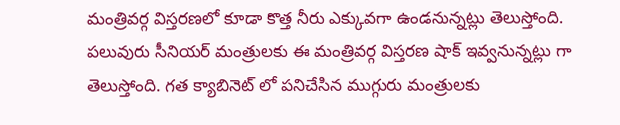మంత్రివర్గ విస్తరణలో కూడా కొత్త నీరు ఎక్కువగా ఉండనున్నట్లు తెలుస్తోంది. పలువురు సీనియర్ మంత్రులకు ఈ మంత్రివర్గ విస్తరణ షాక్ ఇవ్వనున్నట్లు గా తెలుస్తోంది. గత క్యాబినెట్ లో పనిచేసిన ముగ్గురు మంత్రులకు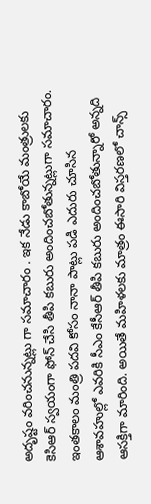అదృష్టం వరించనున్నట్లు గా సమాచారం . ఇక నేడు కాబోయే మంత్రులకు కెసిఆర్ స్వయంగా ఫోన్ చేసి తీపి కబురు అందించబోతున్నట్లుగా సమాచారం. ఇంతకాలం మంత్రి పదవి కోసం నానా పాట్లు పడి ఎదురు చూసిన ఆశావహుల్లో ఎవరికి సీఎం కేసీఆర్ తీపి కబురు అందించబోతున్నారో అన్నది ఆసక్తిగా మారింది. అయితే మహిళలకు మాత్రం ఈసారి విస్తరణలో చాన్స్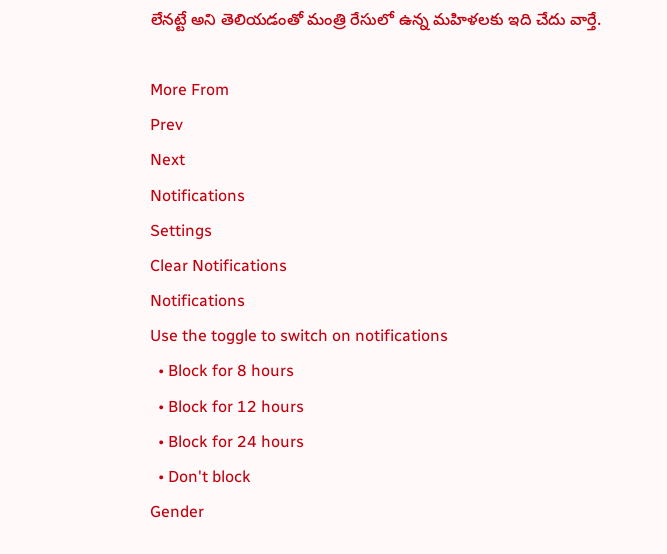లేనట్టే అని తెలియడంతో మంత్రి రేసులో ఉన్న మహిళలకు ఇది చేదు వార్తే.

More From
Prev
Next
Notifications
Settings
Clear Notifications
Notifications
Use the toggle to switch on notifications
  • Block for 8 hours
  • Block for 12 hours
  • Block for 24 hours
  • Don't block
Gender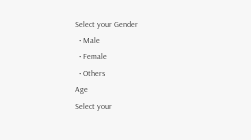Select your Gender
  • Male
  • Female
  • Others
Age
Select your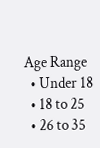Age Range
  • Under 18
  • 18 to 25
  • 26 to 35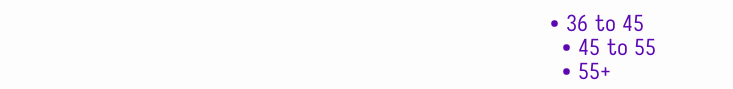• 36 to 45
  • 45 to 55
  • 55+